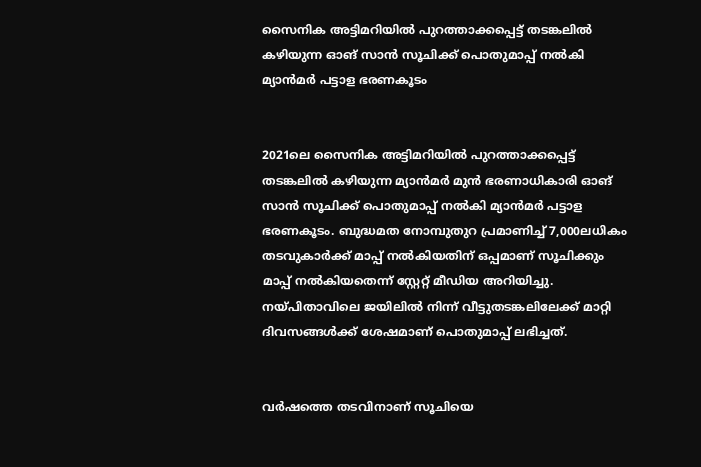സൈനിക അട്ടിമറിയില്‍ പുറത്താക്കപ്പെട്ട് തടങ്കലില്‍ കഴിയുന്ന ഓങ് സാന്‍ സൂചിക്ക് പൊതുമാപ്പ് നല്‍കി മ്യാന്‍മര്‍ പട്ടാള ഭരണകൂടം


2021ലെ സൈനിക അട്ടിമറിയില്‍ പുറത്താക്കപ്പെട്ട് തടങ്കലില്‍ കഴിയുന്ന മ്യാന്‍മര്‍ മുന്‍ ഭരണാധികാരി ഓങ് സാന്‍ സൂചിക്ക് പൊതുമാപ്പ് നല്‍കി മ്യാന്‍മര്‍ പട്ടാള ഭരണകൂടം. ബുദ്ധമത നോമ്പുതുറ പ്രമാണിച്ച് 7,000ലധികം തടവുകാര്‍ക്ക് മാപ്പ് നല്‍കിയതിന് ഒപ്പമാണ് സൂചിക്കും മാപ്പ് നല്‍കിയതെന്ന് സ്റ്റേറ്റ് മീഡിയ അറിയിച്ചു. നയ്പിതാവിലെ ജയിലില്‍ നിന്ന് വീട്ടുതടങ്കലിലേക്ക് മാറ്റി ദിവസങ്ങള്‍ക്ക് ശേഷമാണ് പൊതുമാപ്പ് ലഭിച്ചത്.


വര്‍ഷത്തെ തടവിനാണ് സൂചിയെ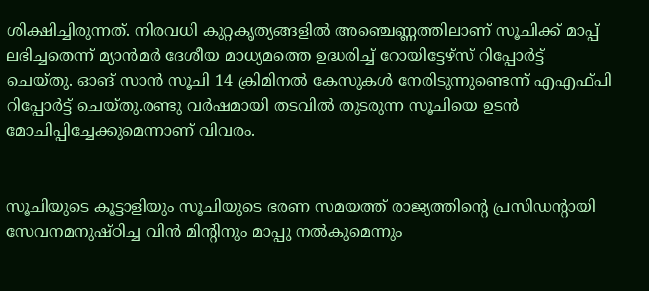ശിക്ഷിച്ചിരുന്നത്. നിരവധി കുറ്റകൃത്യങ്ങളില്‍ അഞ്ചെണ്ണത്തിലാണ് സൂചിക്ക് മാപ്പ് ലഭിച്ചതെന്ന് മ്യാന്‍മര്‍ ദേശീയ മാധ്യമത്തെ ഉദ്ധരിച്ച് റോയിട്ടേഴ്‌സ് റിപ്പോര്‍ട്ട് ചെയ്തു. ഓങ് സാന്‍ സൂചി 14 ക്രിമിനല്‍ കേസുകള്‍ നേരിടുന്നുണ്ടെന്ന് എഎഫ്പി റിപ്പോര്‍ട്ട് ചെയ്തു.രണ്ടു വര്‍ഷമായി തടവില്‍ തുടരുന്ന സൂചിയെ ഉടന്‍ മോചിപ്പിച്ചേക്കുമെന്നാണ് വിവരം.


സൂചിയുടെ കൂട്ടാളിയും സൂചിയുടെ ഭരണ സമയത്ത് രാജ്യത്തിന്റെ പ്രസിഡന്റായി സേവനമനുഷ്ഠിച്ച വിന്‍ മിന്റിനും മാപ്പു നല്‍കുമെന്നും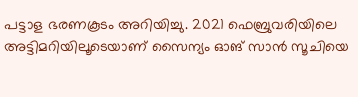പട്ടാള ഭരണകൂടം അറിയിച്ചു. 2021 ഫെബ്രുവരിയിലെ അട്ടിമറിയിലൂടെയാണ് സൈന്യം ഓങ് സാന്‍ സൂചിയെ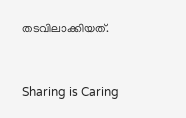തടവിലാക്കിയത്.



Sharing is Caring